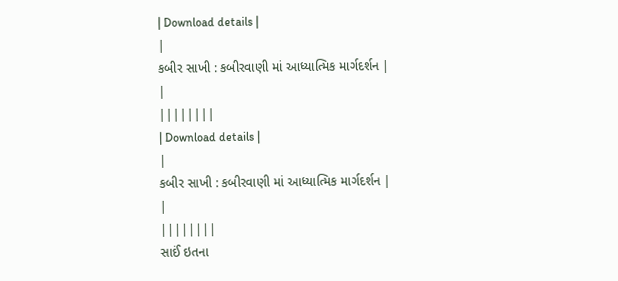| Download details |
|
કબીર સાખી : કબીરવાણી માં આધ્યાત્મિક માર્ગદર્શન |
|
||||||||
| Download details |
|
કબીર સાખી : કબીરવાણી માં આધ્યાત્મિક માર્ગદર્શન |
|
||||||||
સાઈં ઇતના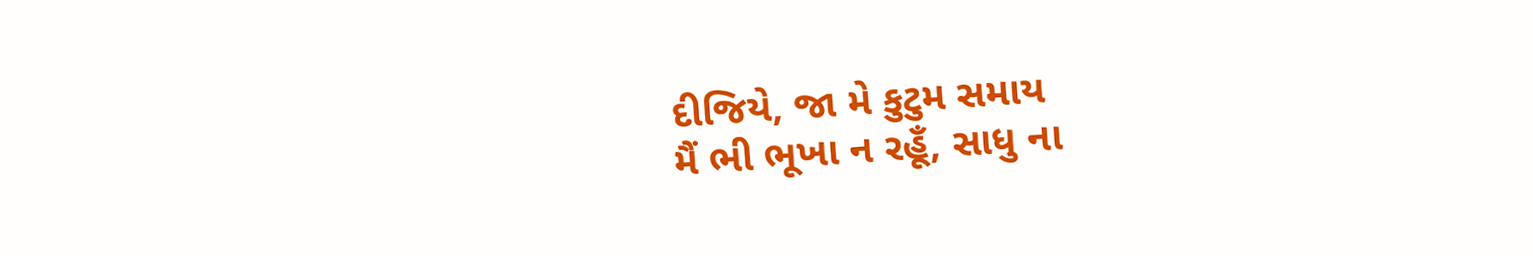દીજિયે, જા મે કુટુમ સમાય
મૈં ભી ભૂખા ન રહૂઁ, સાધુ ના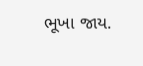ભૂખા જાય.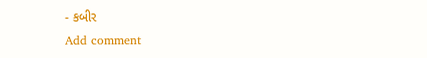- કબીર
Add comment